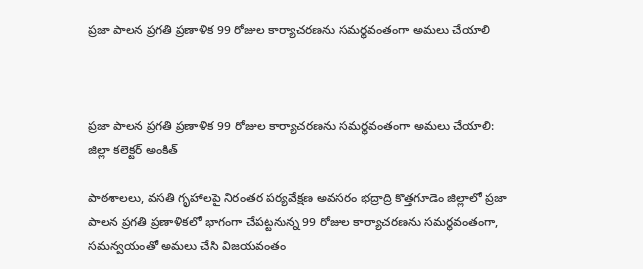ప్రజా పాలన ప్రగతి ప్రణాళిక 99 రోజుల కార్యాచరణను సమర్థవంతంగా అమలు చేయాలి



ప్రజా పాలన ప్రగతి ప్రణాళిక 99 రోజుల కార్యాచరణను సమర్థవంతంగా అమలు చేయాలి: జిల్లా కలెక్టర్ అంకిత్

పాఠశాలలు, వసతి గృహాలపై నిరంతర పర్యవేక్షణ అవసరం భద్రాద్రి కొత్తగూడెం జిల్లాలో ప్రజా పాలన ప్రగతి ప్రణాళికలో భాగంగా చేపట్టనున్న 99 రోజుల కార్యాచరణను సమర్థవంతంగా, సమన్వయంతో అమలు చేసి విజయవంతం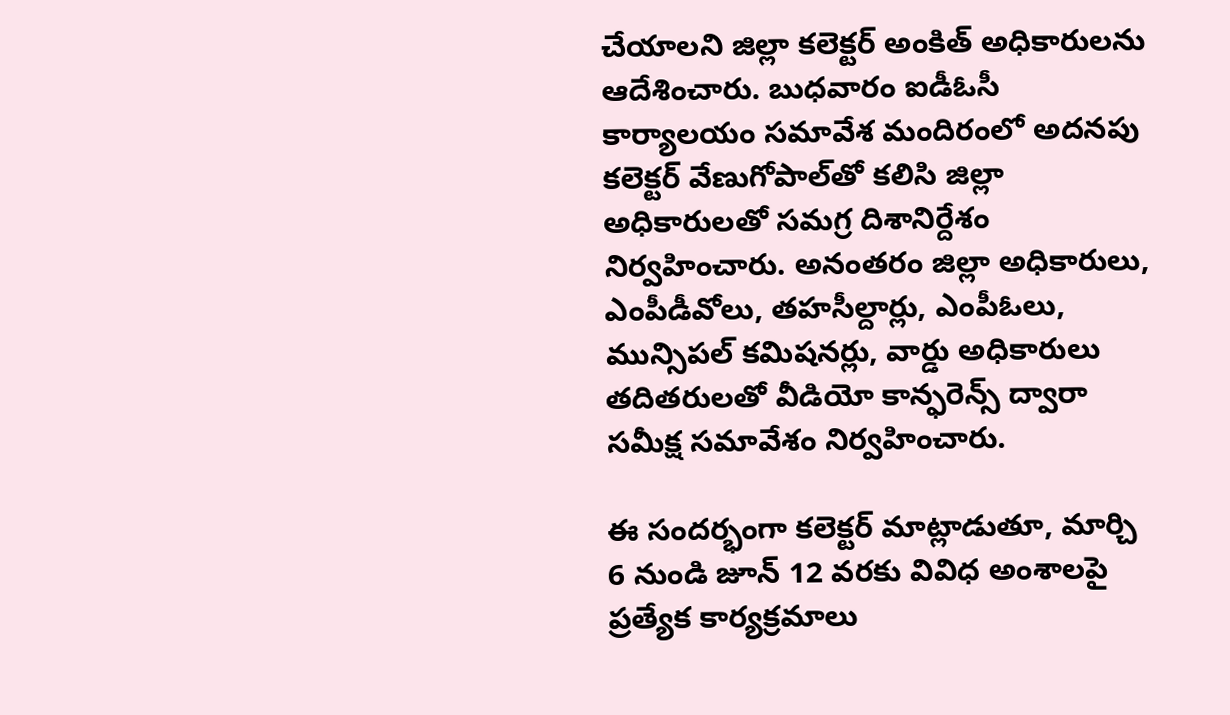చేయాలని జిల్లా కలెక్టర్ అంకిత్ అధికారులను ఆదేశించారు. బుధవారం ఐడీఓసీ కార్యాలయం సమావేశ మందిరంలో అదనపు కలెక్టర్ వేణుగోపాల్‌తో కలిసి జిల్లా అధికారులతో సమగ్ర దిశానిర్దేశం నిర్వహించారు. అనంతరం జిల్లా అధికారులు, ఎంపీడీవోలు, తహసీల్దార్లు, ఎంపీఓలు, మున్సిపల్ కమిషనర్లు, వార్డు అధికారులు తదితరులతో వీడియో కాన్ఫరెన్స్ ద్వారా సమీక్ష సమావేశం నిర్వహించారు.

ఈ సందర్భంగా కలెక్టర్ మాట్లాడుతూ, మార్చి 6 నుండి జూన్ 12 వరకు వివిధ అంశాలపై ప్రత్యేక కార్యక్రమాలు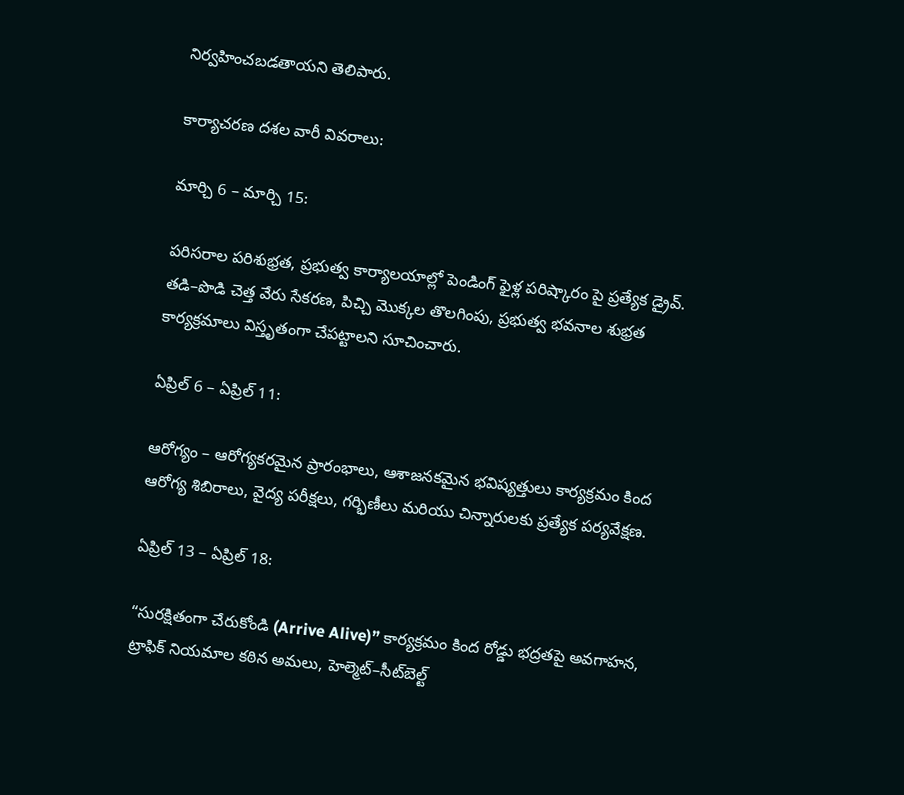నిర్వహించబడతాయని తెలిపారు.

కార్యాచరణ దశల వారీ వివరాలు:

మార్చి 6 – మార్చి 15:

పరిసరాల పరిశుభ్రత, ప్రభుత్వ కార్యాలయాల్లో పెండింగ్ ఫైళ్ల పరిష్కారం పై ప్రత్యేక డ్రైవ్. తడి–పొడి చెత్త వేరు సేకరణ, పిచ్చి మొక్కల తొలగింపు, ప్రభుత్వ భవనాల శుభ్రత కార్యక్రమాలు విస్తృతంగా చేపట్టాలని సూచించారు.

ఏప్రిల్ 6 – ఏప్రిల్ 11:

ఆరోగ్యం – ఆరోగ్యకరమైన ప్రారంభాలు, ఆశాజనకమైన భవిష్యత్తులు కార్యక్రమం కింద ఆరోగ్య శిబిరాలు, వైద్య పరీక్షలు, గర్భిణీలు మరియు చిన్నారులకు ప్రత్యేక పర్యవేక్షణ.

ఏప్రిల్ 13 – ఏప్రిల్ 18:

“సురక్షితంగా చేరుకోండి (Arrive Alive)” కార్యక్రమం కింద రోడ్డు భద్రతపై అవగాహన, ట్రాఫిక్ నియమాల కఠిన అమలు, హెల్మెట్–సీట్‌బెల్ట్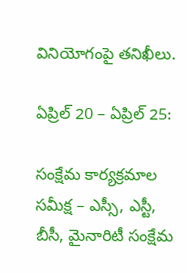వినియోగంపై తనిఖీలు.

ఏప్రిల్ 20 – ఏప్రిల్ 25:

సంక్షేమ కార్యక్రమాల సమీక్ష – ఎస్సీ, ఎస్టీ, బీసీ, మైనారిటీ సంక్షేమ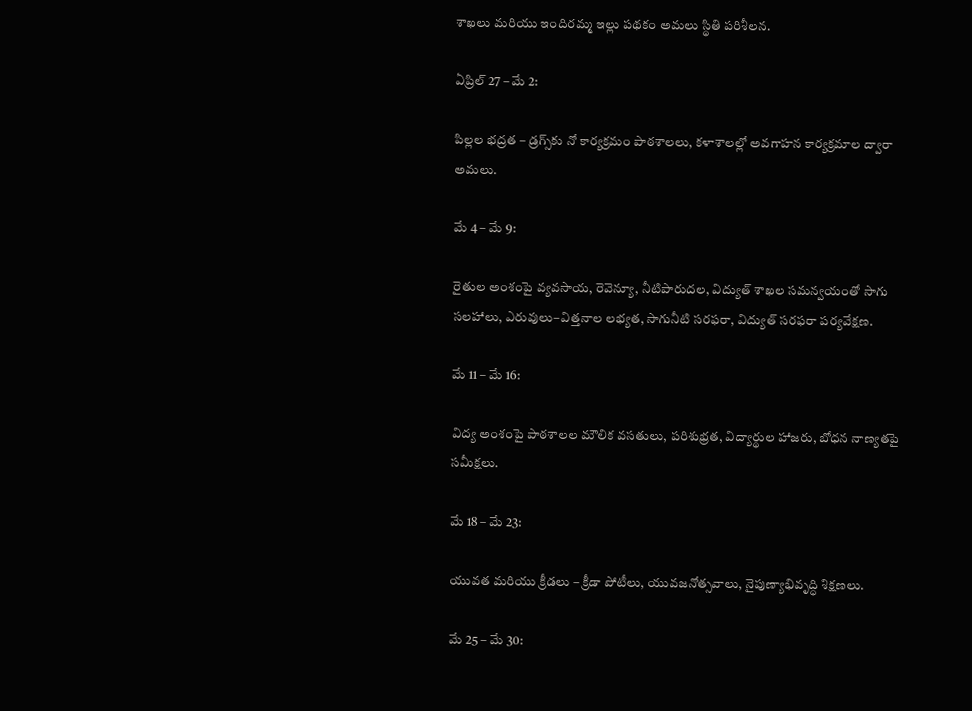శాఖలు మరియు ఇందిరమ్మ ఇల్లు పథకం అమలు స్థితి పరిశీలన.

ఏప్రిల్ 27 – మే 2:

పిల్లల భద్రత – డ్రగ్స్‌కు నో కార్యక్రమం పాఠశాలలు, కళాశాలల్లో అవగాహన కార్యక్రమాల ద్వారా అమలు.

మే 4 – మే 9:

రైతుల అంశంపై వ్యవసాయ, రెవెన్యూ, నీటిపారుదల, విద్యుత్ శాఖల సమన్వయంతో సాగు సలహాలు, ఎరువులు–విత్తనాల లభ్యత, సాగునీటి సరఫరా, విద్యుత్ సరఫరా పర్యవేక్షణ.

మే 11 – మే 16:

విద్య అంశంపై పాఠశాలల మౌలిక వసతులు, పరిశుభ్రత, విద్యార్థుల హాజరు, బోధన నాణ్యతపై సమీక్షలు.

మే 18 – మే 23:

యువత మరియు క్రీడలు – క్రీడా పోటీలు, యువజనోత్సవాలు, నైపుణ్యాభివృద్ధి శిక్షణలు.

మే 25 – మే 30: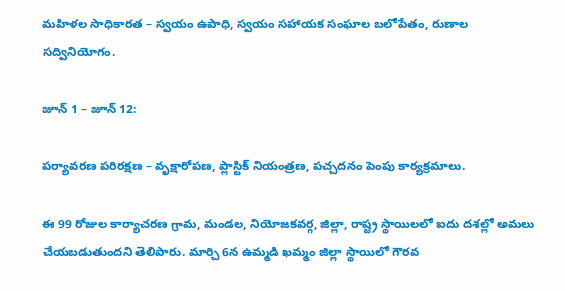మహిళల సాధికారత – స్వయం ఉపాధి, స్వయం సహాయక సంఘాల బలోపేతం, రుణాల సద్వినియోగం.

జూన్ 1 – జూన్ 12:

పర్యావరణ పరిరక్షణ – వృక్షారోపణ, ప్లాస్టిక్ నియంత్రణ, పచ్చదనం పెంపు కార్యక్రమాలు.

ఈ 99 రోజుల కార్యాచరణ గ్రామ, మండల, నియోజకవర్గ, జిల్లా, రాష్ట్ర స్థాయిలలో ఐదు దశల్లో అమలు చేయబడుతుందని తెలిపారు. మార్చి 6న ఉమ్మడి ఖమ్మం జిల్లా స్థాయిలో గౌరవ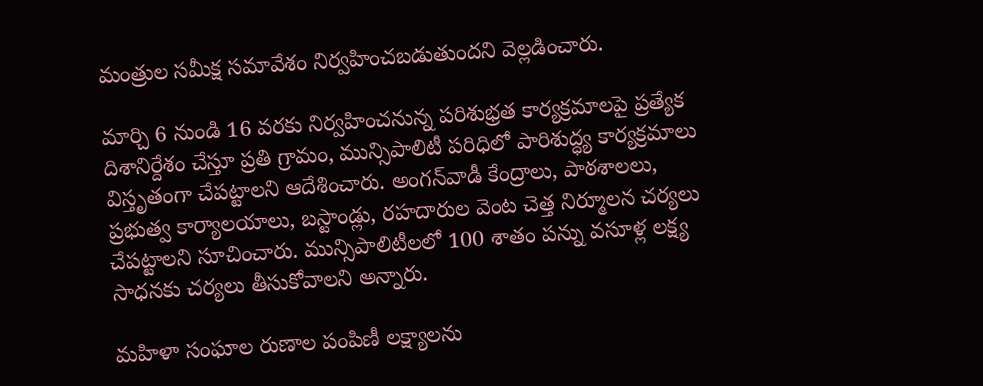మంత్రుల సమీక్ష సమావేశం నిర్వహించబడుతుందని వెల్లడించారు.

మార్చి 6 నుండి 16 వరకు నిర్వహించనున్న పరిశుభ్రత కార్యక్రమాలపై ప్రత్యేక దిశానిర్దేశం చేస్తూ ప్రతి గ్రామం, మున్సిపాలిటీ పరిధిలో పారిశుద్ధ్య కార్యక్రమాలు విస్తృతంగా చేపట్టాలని ఆదేశించారు. అంగన్‌వాడీ కేంద్రాలు, పాఠశాలలు, ప్రభుత్వ కార్యాలయాలు, బస్టాండ్లు, రహదారుల వెంట చెత్త నిర్మూలన చర్యలు చేపట్టాలని సూచించారు. మున్సిపాలిటీలలో 100 శాతం పన్ను వసూళ్ల లక్ష్య సాధనకు చర్యలు తీసుకోవాలని అన్నారు.

మహిళా సంఘాల రుణాల పంపిణీ లక్ష్యాలను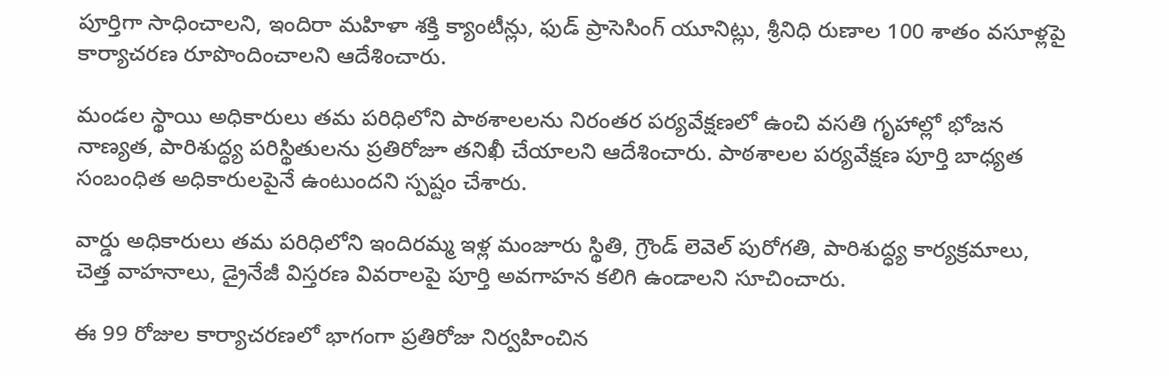పూర్తిగా సాధించాలని, ఇందిరా మహిళా శక్తి క్యాంటీన్లు, ఫుడ్ ప్రాసెసింగ్ యూనిట్లు, శ్రీనిధి రుణాల 100 శాతం వసూళ్లపై కార్యాచరణ రూపొందించాలని ఆదేశించారు.

మండల స్థాయి అధికారులు తమ పరిధిలోని పాఠశాలలను నిరంతర పర్యవేక్షణలో ఉంచి వసతి గృహాల్లో భోజన నాణ్యత, పారిశుద్ధ్య పరిస్థితులను ప్రతిరోజూ తనిఖీ చేయాలని ఆదేశించారు. పాఠశాలల పర్యవేక్షణ పూర్తి బాధ్యత సంబంధిత అధికారులపైనే ఉంటుందని స్పష్టం చేశారు.

వార్డు అధికారులు తమ పరిధిలోని ఇందిరమ్మ ఇళ్ల మంజూరు స్థితి, గ్రౌండ్ లెవెల్ పురోగతి, పారిశుద్ధ్య కార్యక్రమాలు, చెత్త వాహనాలు, డ్రైనేజీ విస్తరణ వివరాలపై పూర్తి అవగాహన కలిగి ఉండాలని సూచించారు.

ఈ 99 రోజుల కార్యాచరణలో భాగంగా ప్రతిరోజు నిర్వహించిన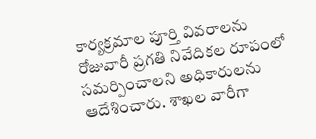కార్యక్రమాల పూర్తి వివరాలను రోజువారీ ప్రగతి నివేదికల రూపంలో సమర్పించాలని అధికారులను ఆదేశించారు. శాఖల వారీగా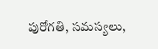పురోగతి, సమస్యలు,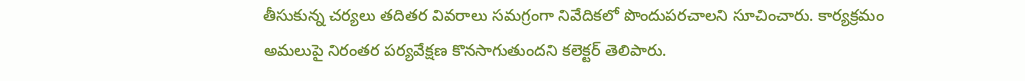తీసుకున్న చర్యలు తదితర వివరాలు సమగ్రంగా నివేదికలో పొందుపరచాలని సూచించారు. కార్యక్రమం అమలుపై నిరంతర పర్యవేక్షణ కొనసాగుతుందని కలెక్టర్ తెలిపారు.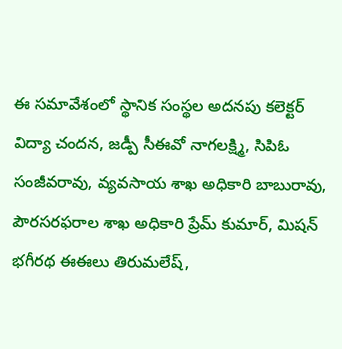ఈ సమావేశంలో స్థానిక సంస్థల అదనపు కలెక్టర్ విద్యా చందన, జడ్పీ సీఈవో నాగలక్ష్మి, సిపిఓ సంజీవరావు, వ్యవసాయ శాఖ అధికారి బాబురావు, పౌరసరఫరాల శాఖ అధికారి ప్రేమ్ కుమార్, మిషన్ భగీరథ ఈఈలు తిరుమలేష్,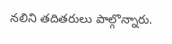నలిని తదితరులు పాల్గొన్నారు.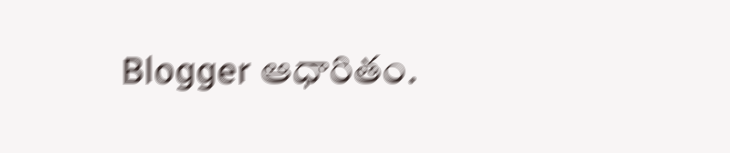Blogger ఆధారితం.